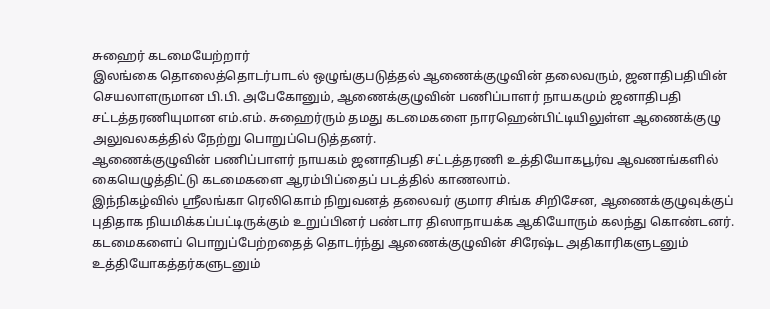சுஹைர் கடமையேற்றார்
இலங்கை தொலைத்தொடர்பாடல் ஒழுங்குபடுத்தல் ஆணைக்குழுவின் தலைவரும், ஜனாதிபதியின் செயலாளருமான பி.பி. அபேகோனும், ஆணைக்குழுவின் பணிப்பாளர் நாயகமும் ஜனாதிபதி சட்டத்தரணியுமான எம்.எம். சுஹைர்ரும் தமது கடமைகளை நாரஹென்பிட்டியிலுள்ள ஆணைக்குழு அலுவலகத்தில் நேற்று பொறுப்பெடுத்தனர்.
ஆணைக்குழுவின் பணிப்பாளர் நாயகம் ஜனாதிபதி சட்டத்தரணி உத்தியோகபூர்வ ஆவணங்களில் கையெழுத்திட்டு கடமைகளை ஆரம்பிப்தைப் படத்தில் காணலாம்.
இந்நிகழ்வில் ஸ்ரீலங்கா ரெலிகொம் நிறுவனத் தலைவர் குமார சிங்க சிறிசேன, ஆணைக்குழுவுக்குப் புதிதாக நியமிக்கப்பட்டிருக்கும் உறுப்பினர் பண்டார திஸாநாயக்க ஆகியோரும் கலந்து கொண்டனர்.
கடமைகளைப் பொறுப்பேற்றதைத் தொடர்ந்து ஆணைக்குழுவின் சிரேஷ்ட அதிகாரிகளுடனும் உத்தியோகத்தர்களுடனும்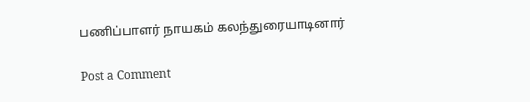பணிப்பாளர் நாயகம் கலந்துரையாடினார்

Post a Comment